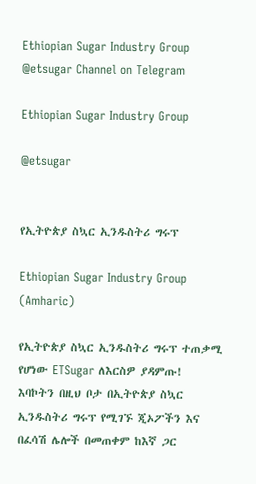Ethiopian Sugar Industry Group @etsugar Channel on Telegram

Ethiopian Sugar Industry Group

@etsugar


የኢትዮጵያ ስኳር ኢንዱስትሪ ግሩፕ

Ethiopian Sugar Industry Group (Amharic)

የኢትዮጵያ ስኳር ኢንዱስትሪ ግሩፕ ተጠቃሚ የሆነው ETSugar ለእርስዎ ያዳምጡ!
እባኮትን በዚህ ቦታ በኢትዮጵያ ስኳር ኢንዱስትሪ ግሩፕ የሚገኙ ጂኦፖችን እና በፈሳሽ ሌሎች በመጠቀም ከእኛ ጋር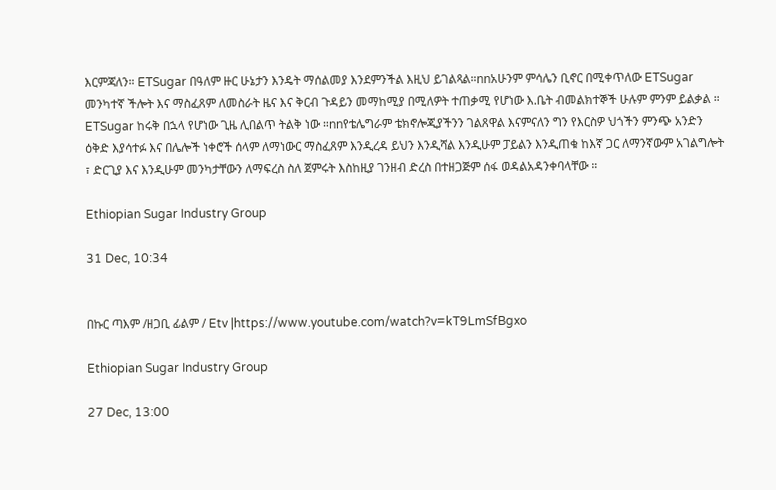እርምጃለን። ETSugar በዓለም ዙር ሁኔታን እንዴት ማሰልመያ እንደምንችል እዚህ ይገልጻል።nnአሁንም ምሳሌን ቢኖር በሚቀጥለው ETSugar መንካተኛ ችሎት እና ማስፈጸም ለመስራት ዜና እና ቅርብ ጉዳይን መማከሚያ በሚለዎት ተጠቃሚ የሆነው እ.ቤት ብመልክተኞች ሁሉም ምንም ይልቃል ። ETSugar ከሩቅ በኋላ የሆነው ጊዜ ሊበልጥ ትልቅ ነው ።nnየቴሌግራም ቴክኖሎጂያችንን ገልጸዋል እናምናለን ግን የእርስዎ ህጎችን ምንጭ አንድን ዕቅድ እያሳተፉ እና በሌሎች ነቀሮች ሰላም ለማነውር ማስፈጸም እንዲረዳ ይህን እንዲሻል እንዲሁም ፓይልን እንዲጠቁ ከእኛ ጋር ለማንኛውም አገልግሎት ፣ ድርጊያ እና እንዲሁም መንካታቸውን ለማፍረስ ስለ ጀምሩት እስከዚያ ገንዘብ ድረስ በተዘጋጅም ሰፋ ወዳልአዳንቀባላቸው ።

Ethiopian Sugar Industry Group

31 Dec, 10:34


በኩር ጣእም /ዘጋቢ ፊልም / Etv |https://www.youtube.com/watch?v=kT9LmSfBgxo

Ethiopian Sugar Industry Group

27 Dec, 13:00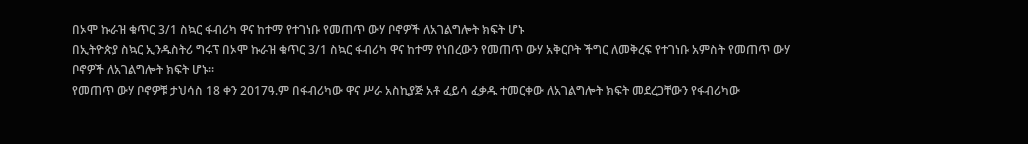በኦሞ ኩራዝ ቁጥር 3/1 ስኳር ፋብሪካ ዋና ከተማ የተገነቡ የመጠጥ ውሃ ቦኖዎች ለአገልግሎት ክፍት ሆኑ
በኢትዮጵያ ስኳር ኢንዱስትሪ ግሩፕ በኦሞ ኩራዝ ቁጥር 3/1 ስኳር ፋብሪካ ዋና ከተማ የነበረውን የመጠጥ ውሃ አቅርቦት ችግር ለመቅረፍ የተገነቡ አምስት የመጠጥ ውሃ ቦኖዎች ለአገልግሎት ክፍት ሆኑ፡፡
የመጠጥ ውሃ ቦኖዎቹ ታህሳስ 18 ቀን 2017ዓ.ም በፋብሪካው ዋና ሥራ አስኪያጅ አቶ ፈይሳ ፈቃዱ ተመርቀው ለአገልግሎት ክፍት መደረጋቸውን የፋብሪካው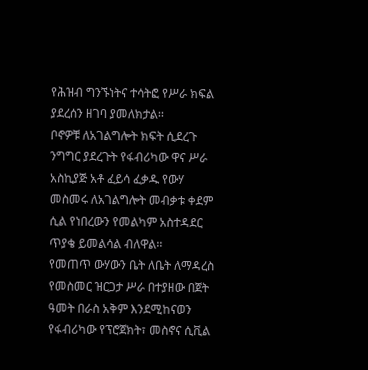የሕዝብ ግንኙነትና ተሳትፎ የሥራ ክፍል ያደረሰን ዘገባ ያመለክታል፡፡
ቦኖዎቹ ለአገልግሎት ክፍት ሲደረጉ ንግግር ያደረጉት የፋብሪካው ዋና ሥራ አስኪያጅ አቶ ፈይሳ ፈቃዱ የውሃ መስመሩ ለአገልግሎት መብቃቱ ቀደም ሲል የነበረውን የመልካም አስተዳደር ጥያቄ ይመልሳል ብለዋል፡፡
የመጠጥ ውሃውን ቤት ለቤት ለማዳረስ የመስመር ዝርጋታ ሥራ በተያዘው በጀት ዓመት በራስ አቅም እንደሚከናወን የፋብሪካው የፕሮጀክት፣ መስኖና ሲቪል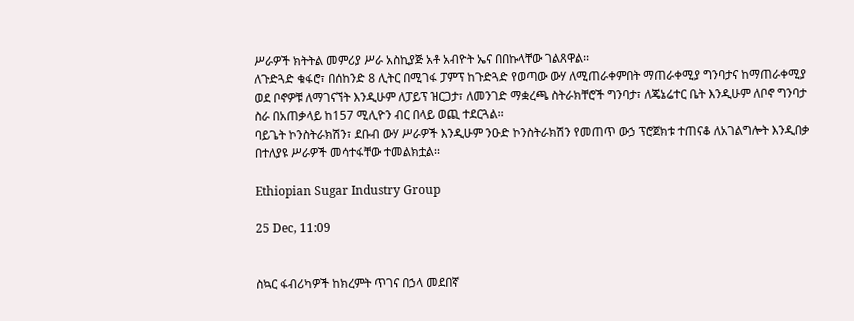ሥራዎች ክትትል መምሪያ ሥራ አስኪያጅ አቶ አብዮት ኤና በበኩላቸው ገልጸዋል፡፡
ለጉድጓድ ቁፋሮ፣ በሰከንድ 8 ሊትር በሚገፋ ፓምፕ ከጉድጓድ የወጣው ውሃ ለሚጠራቀምበት ማጠራቀሚያ ግንባታና ከማጠራቀሚያ ወደ ቦኖዎቹ ለማገናኘት እንዲሁም ለፓይፕ ዝርጋታ፣ ለመንገድ ማቋረጫ ስትራክቸሮች ግንባታ፣ ለጄኔሬተር ቤት እንዲሁም ለቦኖ ግንባታ ስራ በአጠቃላይ ከ157 ሚሊዮን ብር በላይ ወጪ ተደርጓል፡፡
ባይጌት ኮንስትራክሽን፣ ደቡብ ውሃ ሥራዎች እንዲሁም ንዑድ ኮንስትራክሽን የመጠጥ ውኃ ፕሮጀክቱ ተጠናቆ ለአገልግሎት እንዲበቃ በተለያዩ ሥራዎች መሳተፋቸው ተመልክቷል፡፡

Ethiopian Sugar Industry Group

25 Dec, 11:09


ስኳር ፋብሪካዎች ከክረምት ጥገና በኃላ መደበኛ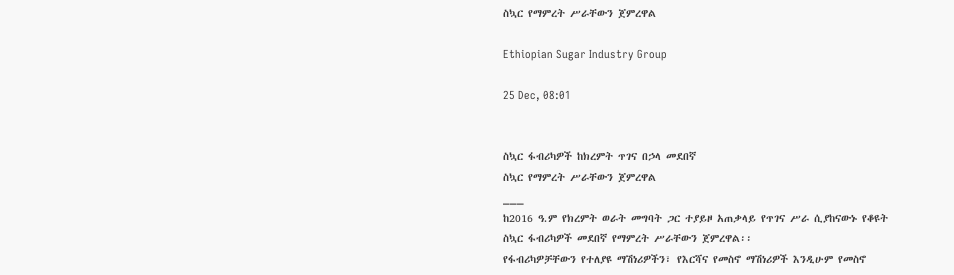ስኳር የማምረት ሥራቸውን ጀምረዋል

Ethiopian Sugar Industry Group

25 Dec, 08:01


ስኳር ፋብሪካዎች ከክረምት ጥገና በኃላ መደበኛ
ስኳር የማምረት ሥራቸውን ጀምረዋል
___
ከ2016 ዓ.ም የክረምት ወራት መግባት ጋር ተያይዞ አጠቃላይ የጥገና ሥራ ሲያከናውኑ የቆዩት ስኳር ፋብሪካዎች መደበኛ የማምረት ሥራቸውን ጀምረዋል፡፡
የፋብሪካዎቻቸውን የተለያዩ ማሽነሪዎችን፣ የእርሻና የመስኖ ማሽነሪዎች እንዲሁም የመስኖ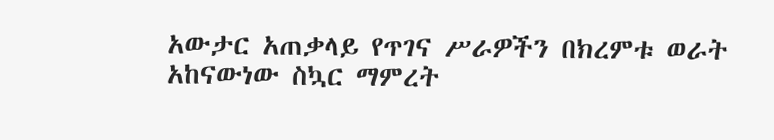አውታር አጠቃላይ የጥገና ሥራዎችን በክረምቱ ወራት አከናውነው ስኳር ማምረት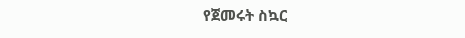የጀመሩት ስኳር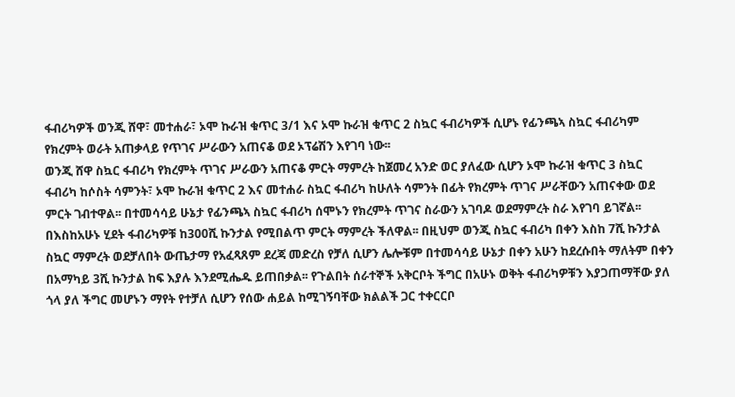ፋብሪካዎች ወንጂ ሸዋ፣ መተሐራ፣ ኦሞ ኩራዝ ቁጥር 3/1 እና ኦሞ ኩራዝ ቁጥር 2 ስኳር ፋብሪካዎች ሲሆኑ የፊንጫኣ ስኳር ፋብሪካም የክረምት ወራት አጠቃላይ የጥገና ሥራውን አጠናቆ ወደ ኦፕሬሽን እየገባ ነው፡፡
ወንጂ ሸዋ ስኳር ፋብሪካ የክረምት ጥገና ሥራውን አጠናቆ ምርት ማምረት ከጀመረ አንድ ወር ያለፈው ሲሆን ኦሞ ኩራዝ ቁጥር 3 ስኳር ፋብሪካ ከሶስት ሳምንት፣ ኦሞ ኩራዝ ቁጥር 2 እና መተሐራ ስኳር ፋብሪካ ከሁለት ሳምንት በፊት የክረምት ጥገና ሥራቸውን አጠናቀው ወደ ምርት ገብተዋል፡፡ በተመሳሳይ ሁኔታ የፊንጫኣ ስኳር ፋብሪካ ሰሞኑን የክረምት ጥገና ስራውን አገባዶ ወደማምረት ስራ እየገባ ይገኛል፡፡
በእስከአሁኑ ሂደት ፋብሪካዎቹ ከ300ሺ ኩንታል የሚበልጥ ምርት ማምረት ችለዋል፡፡ በዚህም ወንጂ ስኳር ፋብሪካ በቀን እስከ 7ሺ ኩንታል ስኳር ማምረት ወደቻለበት ውጤታማ የአፈጻጸም ደረጃ መድረስ የቻለ ሲሆን ሌሎቹም በተመሳሳይ ሁኔታ በቀን አሁን ከደረሱበት ማለትም በቀን በአማካይ 3ሺ ኩንታል ከፍ እያሉ እንደሚሔዱ ይጠበቃል፡፡ የጉልበት ሰራተኞች አቅርቦት ችግር በአሁኑ ወቅት ፋብሪካዎቹን እያጋጠማቸው ያለ ጎላ ያለ ችግር መሆኑን ማየት የተቻለ ሲሆን የሰው ሐይል ከሚገኝባቸው ክልልች ጋር ተቀርርቦ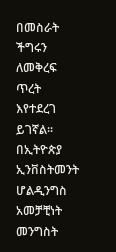በመስራት ችግሩን ለመቅረፍ ጥረት እየተደረገ ይገኛል፡፡
በኢትዮጵያ ኢንቨስትመንት ሆልዲንግስ አመቻቺነት መንግስት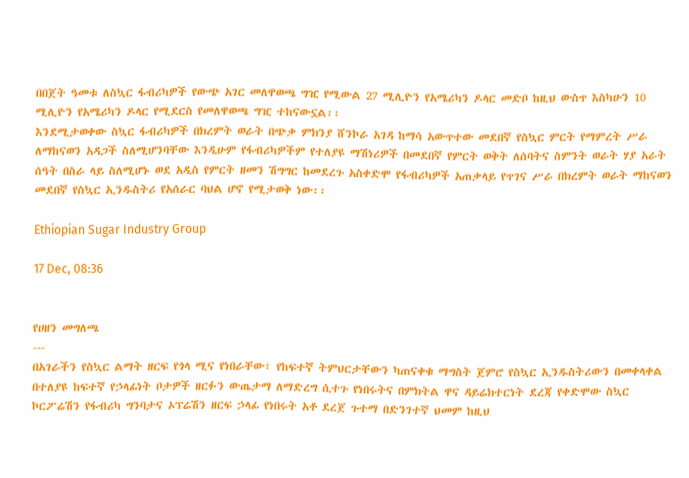በበጀት ዓመቱ ለስኳር ፋብሪካዎች የውጭ አገር መለዋወጫ ግዢ የሚውል 27 ሚሊዮን የአሜሪካን ዶላር መድቦ ከዚህ ውስጥ እስካሁን 10 ሚሊዮን የአሜሪካን ዶላር የሚደርስ የመለዋወጫ ግዢ ተከናውኗል፡፡
እንደሚታወቀው ስኳር ፋብሪካዎች በክረምት ወራት በጭቃ ምክንያ ሸንኮራ አገዳ ከማሳ አውጥተው መደበኛ የስኳር ምርት የማምረት ሥራ ለማከናወን አዳጋች ስለሚሆንባቸው እንዲሁም የፋብሪካዎችም የተለያዩ ማሽነሪዎች በመደበኛ የምርት ወቅት ለሰባትና ስምንት ወራት ሃያ አራት ሰዓት በስራ ላይ ስለሚሆኑ ወደ አዲስ የምርት ዘመን ሽግግር ከመደረጉ አስቀድሞ የፋብሪካዎች አጠቃላይ የጥገና ሥራ በክረምት ወራት ማከናወን መደበኛ የስኳር ኢንዱስትሪ የአሰራር ባህል ሆኖ የሚታወቅ ነው፡፡

Ethiopian Sugar Industry Group

17 Dec, 08:36


የሀዘን መግለጫ
---
በአገራችን የስኳር ልማት ዘርፍ የጎላ ሚና የነበራቸው፣ የከፍተኛ ትምህርታቸውን ካጠናቀቁ ማግስት ጀምሮ የስኳር ኢንዱስትሪውን በመቀላቀል በተለያዩ ከፍተኛ የኃላፊነት ቦታዎች ዘርፉን ውጤታማ ለማድረግ ሲተጉ የነበሩትና በምክትል ዋና ዳይሬክተርነት ደረጃ የቀድሞው ስኳር ኮርፖሬሽን የፋብሪካ ግንባታና ኦፕሬሽን ዘርፍ ኃላፊ የነበሩት አቶ ደረጀ ጉተማ በድንገተኛ ህመም ከዚህ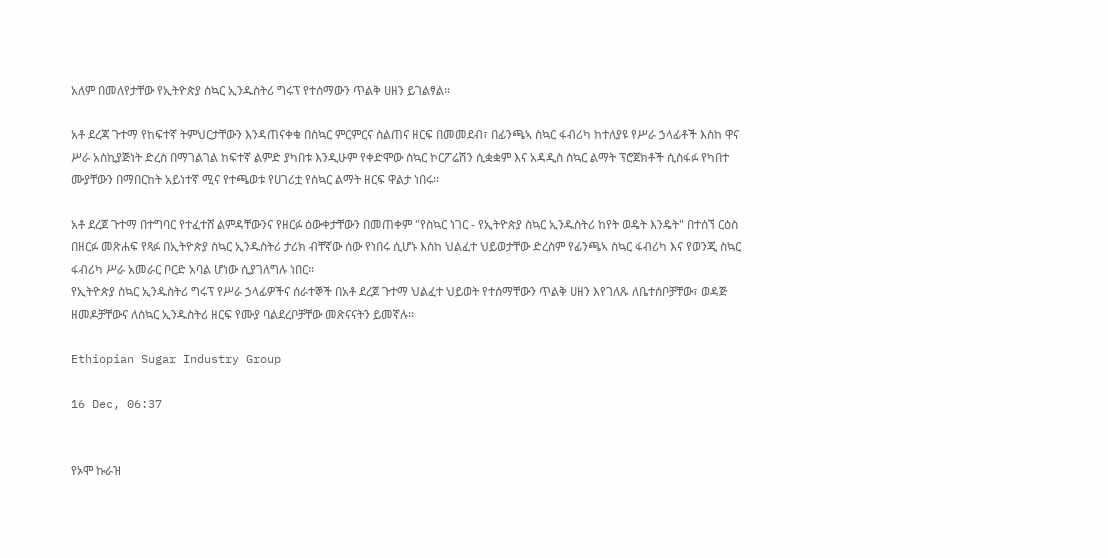አለም በመለየታቸው የኢትዮጵያ ስኳር ኢንዱስትሪ ግሩፕ የተሰማውን ጥልቅ ሀዘን ይገልፃል፡፡

አቶ ደረጃ ጉተማ የከፍተኛ ትምህርታቸውን እንዳጠናቀቁ በስኳር ምርምርና ስልጠና ዘርፍ በመመደብ፣ በፊንጫኣ ስኳር ፋብሪካ ከተለያዩ የሥራ ኃላፊቶች እስከ ዋና ሥራ አስኪያጅነት ድረስ በማገልገል ከፍተኛ ልምድ ያካበቱ እንዲሁም የቀድሞው ስኳር ኮርፖሬሽን ሲቋቋም እና አዳዲስ ስኳር ልማት ፕሮጀክቶች ሲስፋፉ የካበተ ሙያቸውን በማበርከት አይነተኛ ሚና የተጫወቱ የሀገሪቷ የስኳር ልማት ዘርፍ ዋልታ ነበሩ፡፡

አቶ ደረጀ ጉተማ በተግባር የተፈተሸ ልምዳቸውንና የዘርፉ ዕውቀታቸውን በመጠቀም "የስኳር ነገር - የኢትዮጵያ ስኳር ኢንዱስትሪ ከየት ወዴት እንዴት" በተሰኘ ርዕስ በዘርፉ መጽሐፍ የጻፉ በኢትዮጵያ ስኳር ኢንዱስትሪ ታሪክ ብቸኛው ሰው የነበሩ ሲሆኑ እስከ ህልፈተ ህይወታቸው ድረስም የፊንጫኣ ስኳር ፋብሪካ እና የወንጂ ስኳር ፋብሪካ ሥራ አመራር ቦርድ አባል ሆነው ሲያገለግሉ ነበር፡፡
የኢትዮጵያ ስኳር ኢንዱስትሪ ግሩፕ የሥራ ኃላፊዎችና ሰራተኞች በአቶ ደረጀ ጉተማ ህልፈተ ህይወት የተሰማቸውን ጥልቅ ሀዘን እየገለጹ ለቤተሰቦቻቸው፣ ወዳጅ ዘመዶቻቸውና ለስኳር ኢንዱስትሪ ዘርፍ የሙያ ባልደረቦቻቸው መጽናናትን ይመኛሉ፡፡

Ethiopian Sugar Industry Group

16 Dec, 06:37


የኦሞ ኩራዝ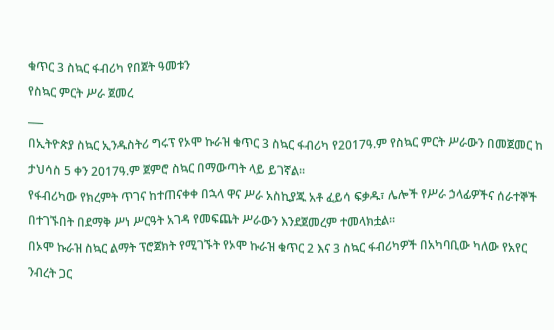ቁጥር 3 ስኳር ፋብሪካ የበጀት ዓመቱን
የስኳር ምርት ሥራ ጀመረ
___
በኢትዮጵያ ስኳር ኢንዱስትሪ ግሩፕ የኦሞ ኩራዝ ቁጥር 3 ስኳር ፋብሪካ የ2017ዓ.ም የስኳር ምርት ሥራውን በመጀመር ከ ታህሳስ 5 ቀን 2017ዓ.ም ጀምሮ ስኳር በማውጣት ላይ ይገኛል፡፡
የፋብሪካው የክረምት ጥገና ከተጠናቀቀ በኋላ ዋና ሥራ አስኪያጁ አቶ ፈይሳ ፍቃዱ፣ ሌሎች የሥራ ኃላፊዎችና ሰራተኞች በተገኙበት በደማቅ ሥነ ሥርዓት አገዳ የመፍጨት ሥራውን እንደጀመረም ተመላክቷል፡፡
በኦሞ ኩራዝ ስኳር ልማት ፕሮጀክት የሚገኙት የኦሞ ኩራዝ ቁጥር 2 እና 3 ስኳር ፋብሪካዎች በአካባቢው ካለው የአየር ንብረት ጋር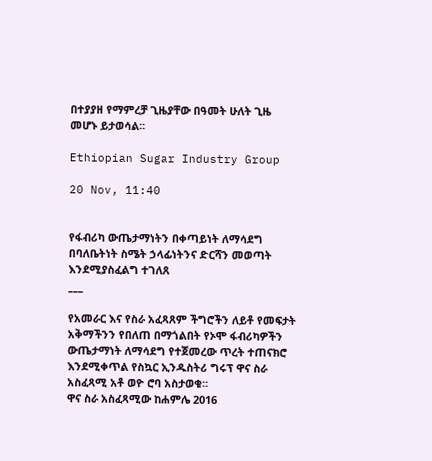በተያያዘ የማምረቻ ጊዜያቸው በዓመት ሁለት ጊዜ መሆኑ ይታወሳል፡፡

Ethiopian Sugar Industry Group

20 Nov, 11:40


የፋብሪካ ውጤታማነትን በቀጣይነት ለማሳደግ በባለቤትነት ስሜት ኃላፊነትንና ድርሻን መወጣት እንደሚያስፈልግ ተገለጸ
___

የአመራር እና የስራ አፈጻጸም ችግሮችን ለይቶ የመፍታት አቅማችንን የበለጠ በማጎልበት የኦሞ ፋብሪካዎችን ውጤታማነት ለማሳደግ የተጀመረው ጥረት ተጠናክሮ እንደሚቀጥል የስኳር ኢንዱስትሪ ግሩፕ ዋና ስራ አስፈጻሚ አቶ ወዮ ሮባ አስታወቁ፡፡
ዋና ስራ አስፈጻሚው ከሐምሌ 2016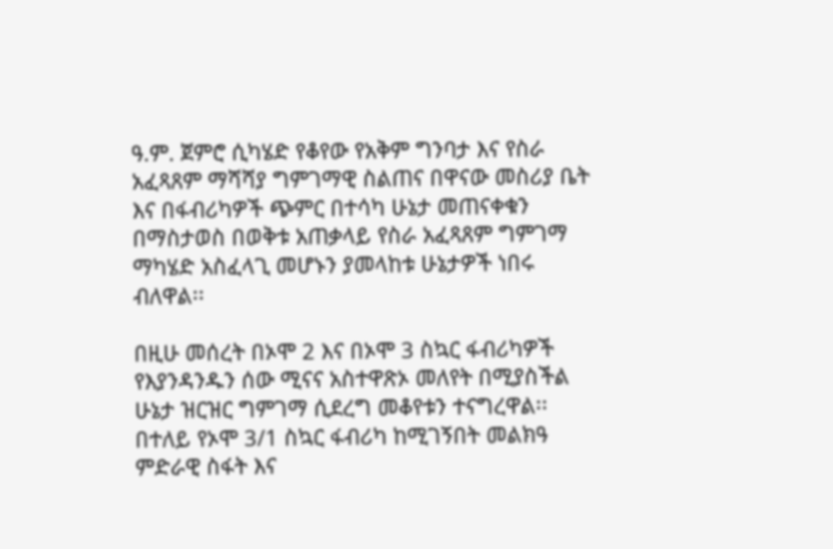ዓ.ም. ጀምሮ ሲካሄድ የቆየው የአቅም ግንባታ እና የስራ አፈጻጸም ማሻሻያ ግምገማዊ ስልጠና በዋናው መስሪያ ቤት እና በፋብሪካዎች ጭምር በተሳካ ሁኔታ መጠናቀቁን በማስታወስ በወቅቱ አጠቃላይ የስራ አፈጻጸም ግምገማ ማካሄድ አስፈላጊ መሆኑን ያመላከቱ ሁኔታዎች ነበሩ ብለዋል፡፡

በዚሁ መሰረት በኦሞ 2 እና በኦሞ 3 ስኳር ፋብሪካዎች የእያንዳንዱን ሰው ሚናና አስተዋጽኦ መለየት በሚያስችል ሁኔታ ዝርዝር ግምገማ ሲደረግ መቆየቱን ተናግረዋል፡፡ በተለይ የኦሞ 3/1 ስኳር ፋብሪካ ከሚገኝበት መልክዓ ምድራዊ ስፋት እና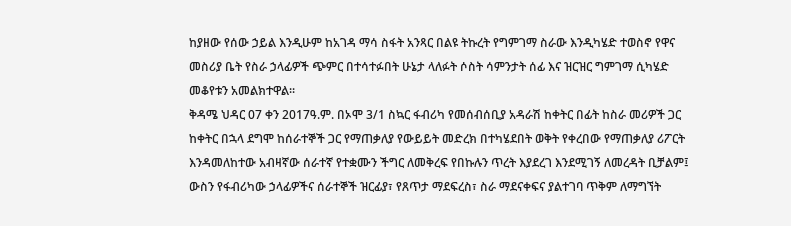ከያዘው የሰው ኃይል እንዲሁም ከአገዳ ማሳ ስፋት አንጻር በልዩ ትኩረት የግምገማ ስራው እንዲካሄድ ተወስኖ የዋና መስሪያ ቤት የስራ ኃላፊዎች ጭምር በተሳተፉበት ሁኔታ ላለፉት ሶስት ሳምንታት ሰፊ እና ዝርዝር ግምገማ ሲካሄድ መቆየቱን አመልክተዋል፡፡
ቅዳሜ ህዳር 07 ቀን 2017ዓ.ም. በኦሞ 3/1 ስኳር ፋብሪካ የመሰብሰቢያ አዳራሽ ከቀትር በፊት ከስራ መሪዎች ጋር ከቀትር በኋላ ደግሞ ከሰራተኞች ጋር የማጠቃለያ የውይይት መድረክ በተካሄደበት ወቅት የቀረበው የማጠቃለያ ሪፖርት እንዳመለከተው አብዛኛው ሰራተኛ የተቋሙን ችግር ለመቅረፍ የበኩሉን ጥረት እያደረገ እንደሚገኝ ለመረዳት ቢቻልም፤ ውስን የፋብሪካው ኃላፊዎችና ሰራተኞች ዝርፊያ፣ የጸጥታ ማደፍረስ፣ ስራ ማደናቀፍና ያልተገባ ጥቅም ለማግኘት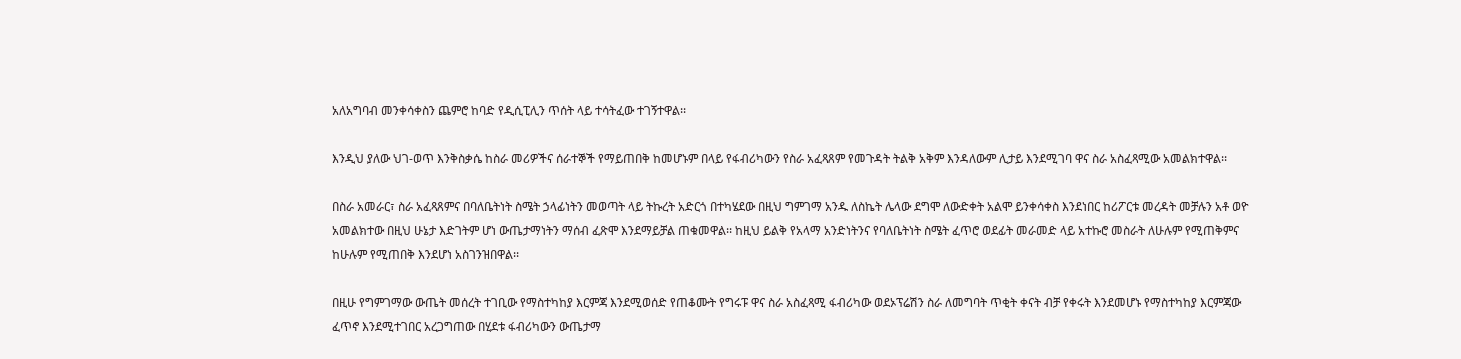አለአግባብ መንቀሳቀስን ጨምሮ ከባድ የዲሲፒሊን ጥሰት ላይ ተሳትፈው ተገኝተዋል፡፡

እንዲህ ያለው ህገ-ወጥ እንቅስቃሴ ከስራ መሪዎችና ሰራተኞች የማይጠበቅ ከመሆኑም በላይ የፋብሪካውን የስራ አፈጻጸም የመጉዳት ትልቅ አቅም እንዳለውም ሊታይ እንደሚገባ ዋና ስራ አስፈጻሚው አመልክተዋል፡፡

በስራ አመራር፣ ስራ አፈጻጸምና በባለቤትነት ስሜት ኃላፊነትን መወጣት ላይ ትኩረት አድርጎ በተካሄደው በዚህ ግምገማ አንዱ ለስኬት ሌላው ደግሞ ለውድቀት አልሞ ይንቀሳቀስ እንደነበር ከሪፖርቱ መረዳት መቻሉን አቶ ወዮ አመልክተው በዚህ ሁኔታ እድገትም ሆነ ውጤታማነትን ማሰብ ፈጽሞ እንደማይቻል ጠቁመዋል፡፡ ከዚህ ይልቅ የአላማ አንድነትንና የባለቤትነት ስሜት ፈጥሮ ወደፊት መራመድ ላይ አተኩሮ መስራት ለሁሉም የሚጠቅምና ከሁሉም የሚጠበቅ እንደሆነ አስገንዝበዋል፡፡

በዚሁ የግምገማው ውጤት መሰረት ተገቢው የማስተካከያ እርምጃ እንደሚወሰድ የጠቆሙት የግሩፑ ዋና ስራ አስፈጻሚ ፋብሪካው ወደኦፕሬሽን ስራ ለመግባት ጥቂት ቀናት ብቻ የቀሩት እንደመሆኑ የማስተካከያ እርምጃው ፈጥኖ እንደሚተገበር አረጋግጠው በሂደቱ ፋብሪካውን ውጤታማ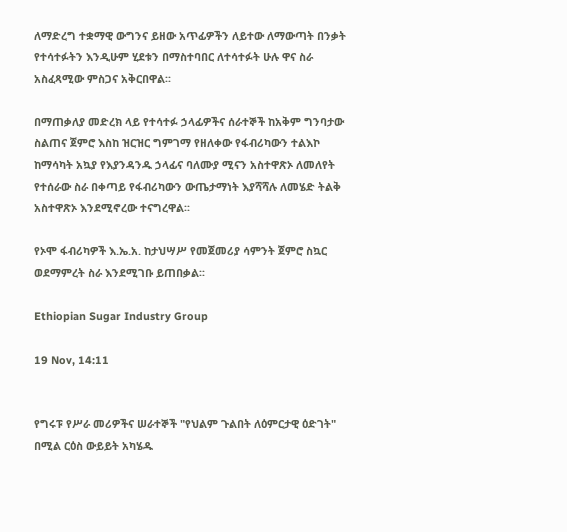ለማድረግ ተቋማዊ ውግንና ይዘው አጥፊዎችን ለይተው ለማውጣት በንቃት የተሳተፉትን እንዲሁም ሂደቱን በማስተባበር ለተሳተፉት ሁሉ ዋና ስራ አስፈጻሚው ምስጋና አቅርበዋል፡፡

በማጠቃለያ መድረክ ላይ የተሳተፉ ኃላፊዎችና ሰራተኞች ከአቅም ግንባታው ስልጠና ጀምሮ እስከ ዝርዝር ግምገማ የዘለቀው የፋብሪካውን ተልእኮ ከማሳካት አኳያ የእያንዳንዱ ኃላፊና ባለሙያ ሚናን አስተዋጽኦ ለመለየት የተሰራው ስራ በቀጣይ የፋብሪካውን ውጤታማነት እያሻሻሉ ለመሄድ ትልቅ አስተዋጽኦ እንደሚኖረው ተናግረዋል፡፡

የኦሞ ፋብሪካዎች እ.ኤ.አ. ከታህሣሥ የመጀመሪያ ሳምንት ጀምሮ ስኳር ወደማምረት ስራ እንደሚገቡ ይጠበቃል፡፡

Ethiopian Sugar Industry Group

19 Nov, 14:11


የግሩፑ የሥራ መሪዎችና ሠራተኞች "የህልም ጉልበት ለዕምርታዊ ዕድገት" በሚል ርዕስ ውይይት አካሄዱ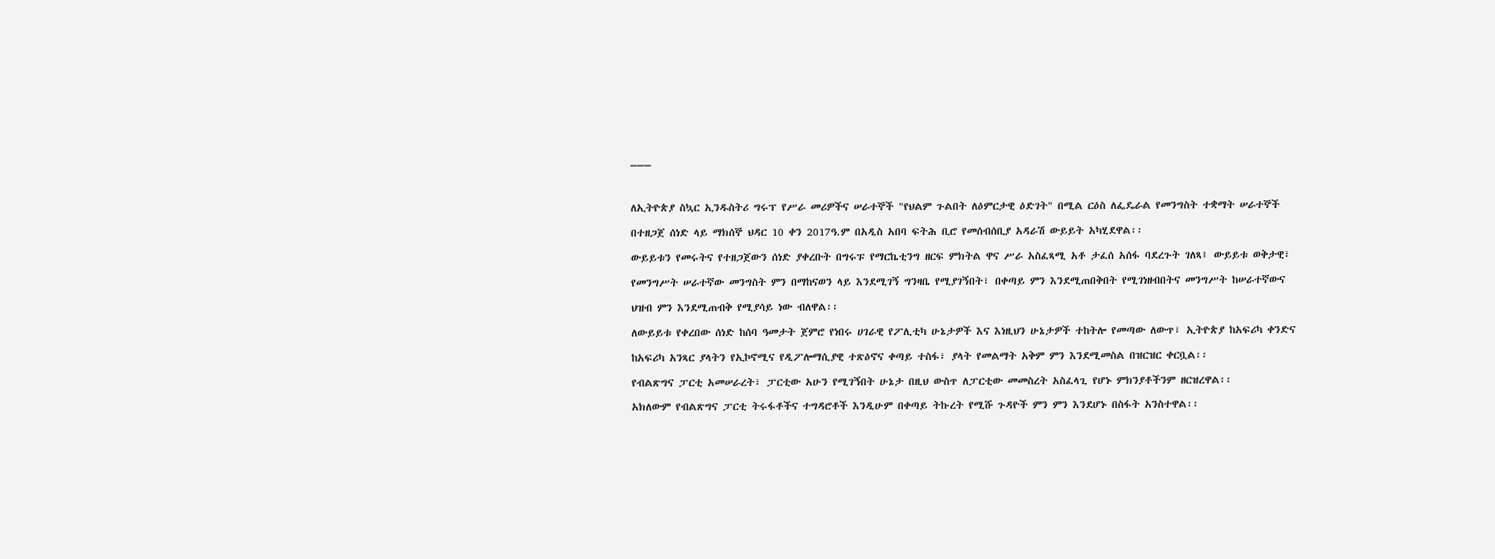___

ለኢትዮጵያ ስኳር ኢንዱስትሪ ግሩፕ የሥራ መሪዎችና ሠራተኞች "የህልም ጉልበት ለዕምርታዊ ዕድገት" በሚል ርዕስ ለፌዴራል የመንግስት ተቋማት ሠራተኞች በተዘጋጀ ሰነድ ላይ ማክሰኞ ህዳር 10 ቀን 2017ዓ.ም በአዲስ አበባ ፍትሕ ቢሮ የመሰብሰቢያ አዳራሽ ውይይት አካሂደዋል፡፡
ውይይቱን የመሩትና የተዘጋጀውን ሰነድ ያቀረቡት በግሩፑ የማርኬቲንግ ዘርፍ ምክትል ዋና ሥራ አስፈጻሚ አቶ ታፈሰ አሰፋ ባደረጉት ገለጻ፤ ውይይቱ ወቅታዊ፣ የመንግሥት ሠራተኛው መንግስት ምን በማከናወን ላይ እንደሚገኝ ግንዛቤ የሚያገኝበት፣ በቀጣይ ምን እንደሚጠበቅበት የሚገነዘብበትና መንግሥት ከሠራተኛውና ህዝብ ምን እንደሚጠብቅ የሚያሳይ ነው ብለዋል፡፡
ለውይይቱ የቀረበው ሰነድ ከሰባ ዓመታት ጀምሮ የነበሩ ሀገራዊ የፖሊቲካ ሁኔታዎች እና እነዚህን ሁኔታዎች ተከትሎ የመጣው ለውጥ፣ ኢትዮጵያ ከአፍሪካ ቀንድና ከአፍሪካ አንጻር ያላትን የኢኮኖሚና የዲፖሎማሲያዊ ተጽዕኖና ቀጣይ ተስፋ፣ ያላት የመልማት አቅም ምን እንደሚመስል በዝርዝር ቀርቧል፡፡
የብልጽግና ፓርቲ አመሠራረት፣ ፓርቲው አሁን የሚገኝበት ሁኔታ በዚህ ውስጥ ለፓርቲው መመስረት አስፈላጊ የሆኑ ምክንያቶችንም ዘርዝረዋል፡፡
አክለውም የብልጽግና ፓርቲ ትሩፋቶችና ተግዳሮቶች እንዲሁም በቀጣይ ትኩረት የሚሹ ጉዳዮች ምን ምን እንደሆኑ በስፋት አንስተዋል፡፡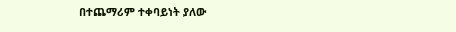በተጨማሪም ተቀባይነት ያለው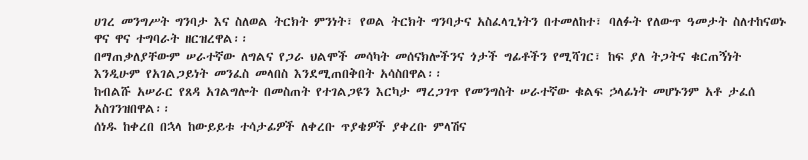ሀገረ መንግሥት ግንባታ እና ስለወል ትርክት ምንነት፣ የወል ትርክት ግንባታና አስፈላጊነትን በተመለከተ፣ ባለፉት የለውጥ ዓመታት ስለተከናወኑ ዋና ዋና ተግባራት ዘርዝረዋል፡፡
በማጠቃለያቸውም ሠራተኛው ለግልና የጋራ ህልሞች መሳካት መሰናክሎችንና ጎታች ግፊቶችን የሚሻገር፣ ከፍ ያለ ትጋትና ቁርጠኝነት እንዲሁም የአገልጋይነት መንፈስ መላበስ እንደሚጠበቅበት አሳስበዋል፡፡
ከብልሹ አሠራር የጸዳ አገልግሎት በመስጠት የተገልጋዩን እርካታ ማረጋገጥ የመንግስት ሠራተኛው ቁልፍ ኃላፊነት መሆኑንም አቶ ታፈሰ አስገንዝበዋል፡፡
ሰነዱ ከቀረበ በኋላ ከውይይቱ ተሳታፊዎች ለቀረቡ ጥያቄዎች ያቀረቡ ምላሽና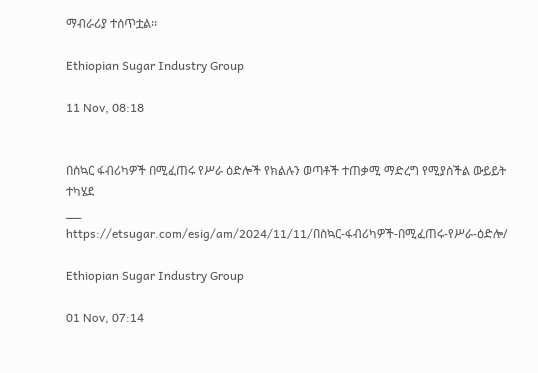ማብራሪያ ተሰጥቷል፡፡

Ethiopian Sugar Industry Group

11 Nov, 08:18


በስኳር ፋብሪካዎች በሚፈጠሩ የሥራ ዕድሎች የክልሉን ወጣቶች ተጠቃሚ ማድረግ የሚያስችል ውይይት ተካሄደ
___
https://etsugar.com/esig/am/2024/11/11/በስኳር-ፋብሪካዎች-በሚፈጠሩ-የሥራ-ዕድሎ/

Ethiopian Sugar Industry Group

01 Nov, 07:14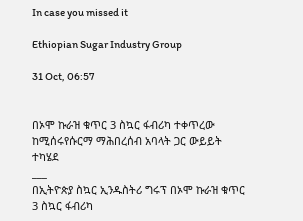In case you missed it

Ethiopian Sugar Industry Group

31 Oct, 06:57


በኦሞ ኩራዝ ቁጥር 3 ስኳር ፋብሪካ ተቀጥረው ከሚሰሩየሱርማ ማሕበረሰብ አባላት ጋር ውይይት ተካሄደ
___
በኢትዮጵያ ስኳር ኢንዱስትሪ ግሩፕ በኦሞ ኩራዝ ቁጥር 3 ስኳር ፋብሪካ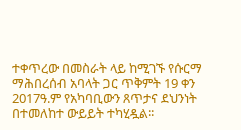ተቀጥረው በመስራት ላይ ከሚገኙ የሱርማ ማሕበረሰብ አባላት ጋር ጥቅምት 19 ቀን 2017ዓ.ም የአካባቢውን ጸጥታና ደህንነት በተመለከተ ውይይት ተካሂዷል፡፡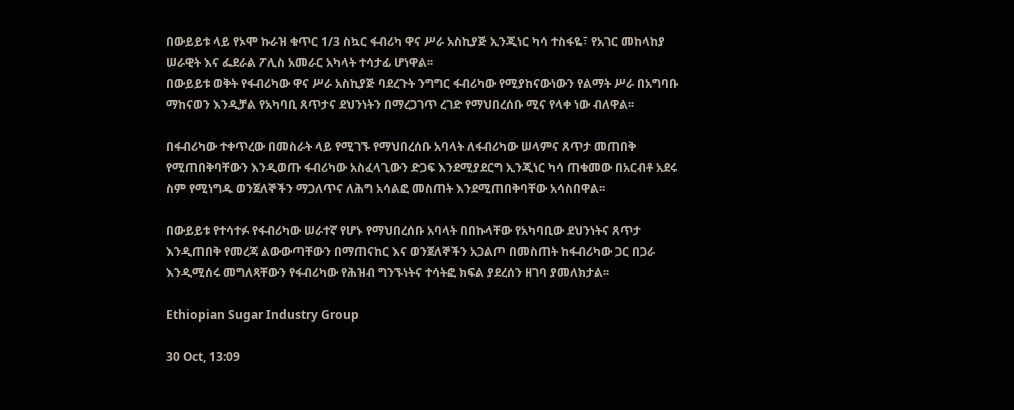በውይይቱ ላይ የኦሞ ኩራዝ ቁጥር 1/3 ስኳር ፋብሪካ ዋና ሥራ አስኪያጅ ኢንጂነር ካሳ ተስፋዬ፣ የአገር መከላከያ ሠራዊት እና ፌደራል ፖሊስ አመራር አካላት ተሳታፊ ሆነዋል፡፡
በውይይቱ ወቅት የፋብሪካው ዋና ሥራ አስኪያጅ ባደረጉት ንግግር ፋብሪካው የሚያከናውነውን የልማት ሥራ በአግባቡ ማከናወን እንዲቻል የአካባቢ ጸጥታና ደህንነትን በማረጋገጥ ረገድ የማህበረሰቡ ሚና የላቀ ነው ብለዋል፡፡

በፋብሪካው ተቀጥረው በመስራት ላይ የሚገኙ የማህበረሰቡ አባላት ለፋብሪካው ሠላምና ጸጥታ መጠበቅ የሚጠበቅባቸውን እንዲወጡ ፋብሪካው አስፈላጊውን ድጋፍ እንደሚያደርግ ኢንጂነር ካሳ ጠቁመው በአርብቶ አደሩ ስም የሚነግዱ ወንጀለኞችን ማጋለጥና ለሕግ አሳልፎ መስጠት እንደሚጠበቅባቸው አሳስበዋል፡፡

በውይይቱ የተሳተፉ የፋብሪካው ሠራተኛ የሆኑ የማህበረሰቡ አባላት በበኩላቸው የአካባቢው ደህንነትና ጸጥታ እንዲጠበቅ የመረጃ ልውውጣቸውን በማጠናከር እና ወንጀለኞችን አጋልጦ በመስጠት ከፋብሪካው ጋር በጋራ እንዲሚሰሩ መግለጻቸውን የፋብሪካው የሕዝብ ግንኙነትና ተሳትፎ ክፍል ያደረሰን ዘገባ ያመለክታል፡፡

Ethiopian Sugar Industry Group

30 Oct, 13:09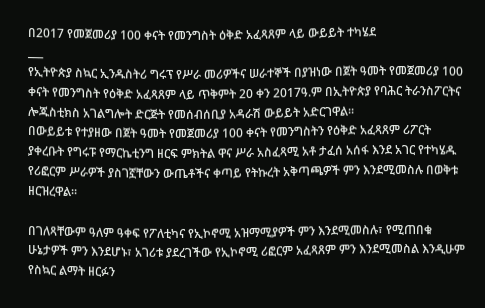በ2017 የመጀመሪያ 100 ቀናት የመንግስት ዕቅድ አፈጻጸም ላይ ውይይት ተካሄደ
___
የኢትዮጵያ ስኳር ኢንዱስትሪ ግሩፕ የሥራ መሪዎችና ሠራተኞች በያዝነው በጀት ዓመት የመጀመሪያ 100 ቀናት የመንግስት የዕቅድ አፈጻጸም ላይ ጥቅምት 20 ቀን 2017ዓ.ም በኢትዮጵያ የባሕር ትራንስፖርትና ሎጁስቲክስ አገልግሎት ድርጅት የመሰብሰቢያ አዳራሽ ውይይት አድርገዋል፡፡
በውይይቱ የተያዘው በጀት ዓመት የመጀመሪያ 100 ቀናት የመንግስትን የዕቅድ አፈጻጸም ሪፖርት ያቀረቡት የግሩፑ የማርኬቲንግ ዘርፍ ምክትል ዋና ሥራ አስፈጻሚ አቶ ታፈሰ አሰፋ እንደ አገር የተካሄዱ የሪፎርም ሥራዎች ያስገኟቸውን ውጤቶችና ቀጣይ የትኩረት አቅጣጫዎች ምን እንደሚመስሉ በወቅቱ ዘርዝረዋል፡፡

በገለጻቸውም ዓለም ዓቀፍ የፖለቲካና የኢኮኖሚ አዝማሚያዎች ምን እንደሚመስሉ፣ የሚጠበቁ ሁኔታዎች ምን እንደሆኑ፣ አገሪቱ ያደረገችው የኢኮኖሚ ሪፎርም አፈጻጸም ምን እንደሚመስል እንዲሁም የስኳር ልማት ዘርፉን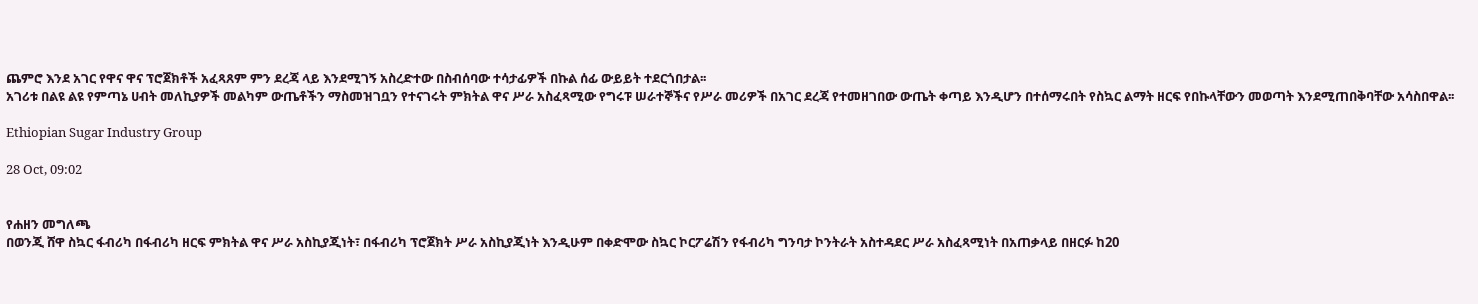ጨምሮ እንደ አገር የዋና ዋና ፕሮጀክቶች አፈጻጸም ምን ደረጃ ላይ እንደሚገኝ አስረድተው በስብሰባው ተሳታፊዎች በኩል ሰፊ ውይይት ተደርጎበታል፡፡
አገሪቱ በልዩ ልዩ የምጣኔ ሀብት መለኪያዎች መልካም ውጤቶችን ማስመዝገቧን የተናገሩት ምክትል ዋና ሥራ አስፈጻሚው የግሩፑ ሠራተኞችና የሥራ መሪዎች በአገር ደረጃ የተመዘገበው ውጤት ቀጣይ እንዲሆን በተሰማሩበት የስኳር ልማት ዘርፍ የበኩላቸውን መወጣት እንደሚጠበቅባቸው አሳስበዋል፡፡

Ethiopian Sugar Industry Group

28 Oct, 09:02


የሐዘን መግለጫ
በወንጂ ሸዋ ስኳር ፋብሪካ በፋብሪካ ዘርፍ ምክትል ዋና ሥራ አስኪያጂነት፣ በፋብሪካ ፕሮጀክት ሥራ አስኪያጂነት እንዲሁም በቀድሞው ስኳር ኮርፖሬሽን የፋብሪካ ግንባታ ኮንትራት አስተዳደር ሥራ አስፈጻሚነት በአጠቃላይ በዘርፉ ከ20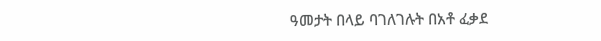ዓመታት በላይ ባገለገሉት በአቶ ፈቃደ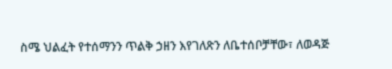ስሜ ህልፈት የተሰማንን ጥልቅ ኃዘን እየገለጽን ለቤተሰቦቻቸው፣ ለወዳጅ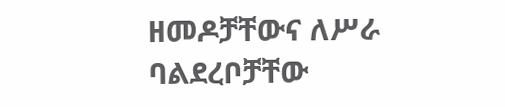ዘመዶቻቸውና ለሥራ ባልደረቦቻቸው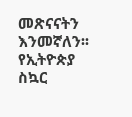መጽናናትን እንመኛለን፡፡
የኢትዮጵያ ስኳር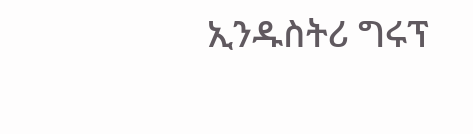ኢንዱስትሪ ግሩፕ